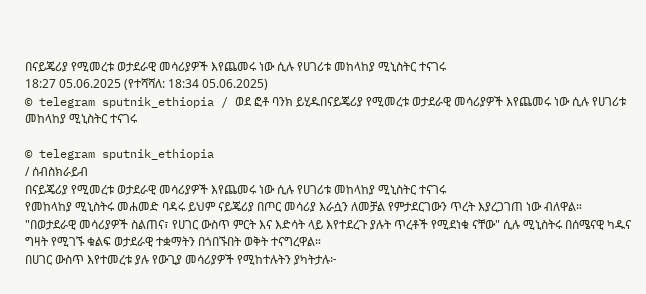በናይጄሪያ የሚመረቱ ወታደራዊ መሳሪያዎች እየጨመሩ ነው ሲሉ የሀገሪቱ መከላከያ ሚኒስትር ተናገሩ
18:27 05.06.2025 (የተሻሻለ: 18:34 05.06.2025)
© telegram sputnik_ethiopia / ወደ ፎቶ ባንክ ይሂዱበናይጄሪያ የሚመረቱ ወታደራዊ መሳሪያዎች እየጨመሩ ነው ሲሉ የሀገሪቱ መከላከያ ሚኒስትር ተናገሩ

© telegram sputnik_ethiopia
/ ሰብስክራይብ
በናይጄሪያ የሚመረቱ ወታደራዊ መሳሪያዎች እየጨመሩ ነው ሲሉ የሀገሪቱ መከላከያ ሚኒስትር ተናገሩ
የመከላከያ ሚኒስትሩ መሐመድ ባዳሩ ይህም ናይጄሪያ በጦር መሳሪያ እራሷን ለመቻል የምታደርገውን ጥረት እያረጋገጠ ነው ብለዋል።
"በወታደራዊ መሳሪያዎች ስልጠና፣ የሀገር ውስጥ ምርት እና እድሳት ላይ እየተደረጉ ያሉት ጥረቶች የሚደነቁ ናቸው" ሲሉ ሚኒስትሩ በሰሜናዊ ካዱና ግዛት የሚገኙ ቁልፍ ወታደራዊ ተቋማትን በጎበኙበት ወቅት ተናግረዋል።
በሀገር ውስጥ እየተመረቱ ያሉ የውጊያ መሳሪያዎች የሚከተሉትን ያካትታሉ፦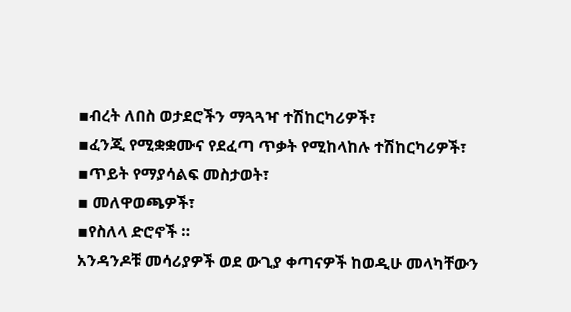▪ብረት ለበስ ወታደሮችን ማጓጓዣ ተሽከርካሪዎች፣
▪ፈንጂ የሚቋቋሙና የደፈጣ ጥቃት የሚከላከሉ ተሽከርካሪዎች፣
▪ጥይት የማያሳልፍ መስታወት፣
▪ መለዋወጫዎች፣
▪የስለላ ድሮኖች ።
አንዳንዶቹ መሳሪያዎች ወደ ውጊያ ቀጣናዎች ከወዲሁ መላካቸውን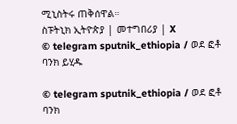ሚኒስትሩ ጠቅሰዋል።
ስፑትኒክ ኢትዮጵያ | መተግበሪያ | X
© telegram sputnik_ethiopia / ወደ ፎቶ ባንክ ይሂዱ

© telegram sputnik_ethiopia / ወደ ፎቶ ባንክ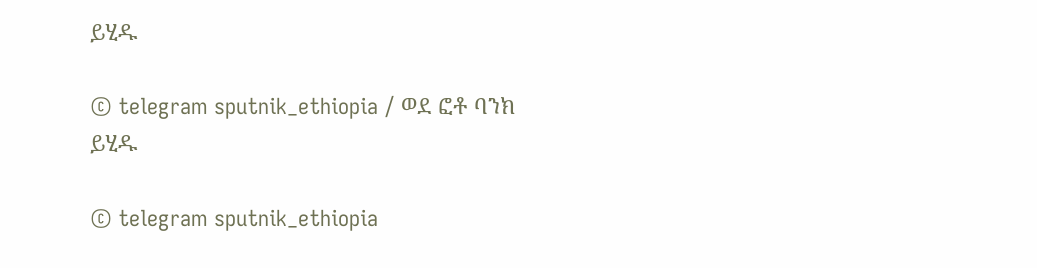ይሂዱ

© telegram sputnik_ethiopia / ወደ ፎቶ ባንክ ይሂዱ

© telegram sputnik_ethiopia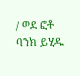/ ወደ ፎቶ ባንክ ይሂዱ